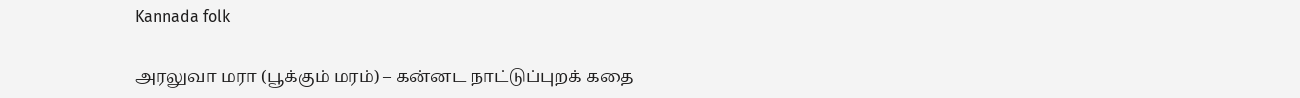Kannada folk

அரலுவா மரா (பூக்கும் மரம்) – கன்னட நாட்டுப்புறக் கதை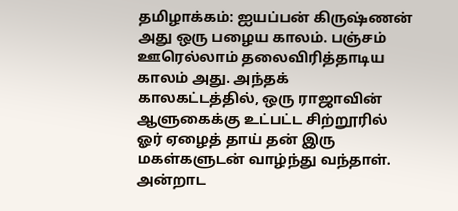தமிழாக்கம்: ஐயப்பன் கிருஷ்ணன் அது ஒரு பழைய காலம். பஞ்சம் ஊரெல்லாம் தலைவிரித்தாடிய காலம் அது. அந்தக் காலகட்டத்தில், ஒரு ராஜாவின் ஆளுகைக்கு உட்பட்ட சிற்றூரில் ஓர் ஏழைத் தாய் தன் இரு மகள்களுடன் வாழ்ந்து வந்தாள். அன்றாட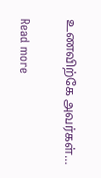உணவிற்கே அவர்கள்…

Read more